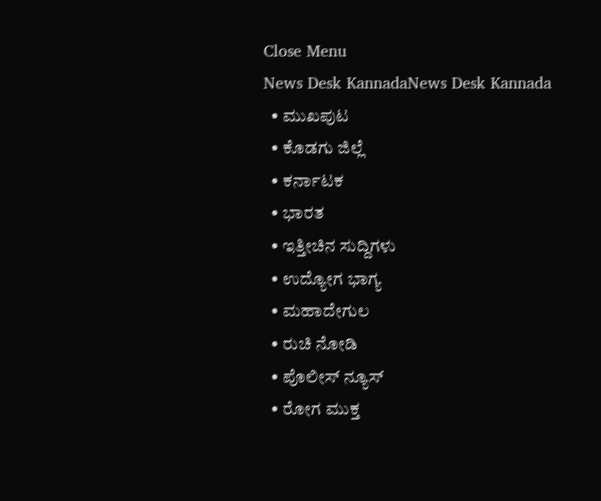Close Menu
News Desk KannadaNews Desk Kannada
  • ಮುಖಪುಟ
  • ಕೊಡಗು ಜಿಲ್ಲೆ
  • ಕರ್ನಾಟಕ
  • ಭಾರತ
  • ಇತ್ತೀಚಿನ ಸುದ್ದಿಗಳು
  • ಉದ್ಯೋಗ ಭಾಗ್ಯ
  • ಮಹಾದೇಗುಲ
  • ರುಚಿ ನೋಡಿ
  • ಪೊಲೀಸ್ ನ್ಯೂಸ್
  • ರೋಗ ಮುಕ್ತ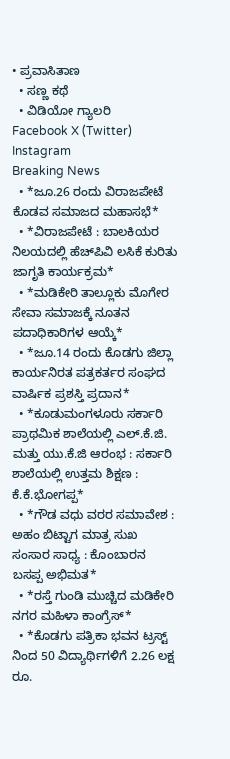• ಪ್ರವಾಸಿತಾಣ
  • ಸಣ್ಣ ಕಥೆ
  • ವಿಡಿಯೋ ಗ್ಯಾಲರಿ
Facebook X (Twitter) Instagram
Breaking News
  • *ಜೂ.26 ರಂದು ವಿರಾಜಪೇಟೆ ಕೊಡವ ಸಮಾಜದ ಮಹಾಸಭೆ*
  • *ವಿರಾಜಪೇಟೆ : ಬಾಲಕಿಯರ ನಿಲಯದಲ್ಲಿ ಹೆಚ್‍ಪಿವಿ ಲಸಿಕೆ ಕುರಿತು ಜಾಗೃತಿ ಕಾರ್ಯಕ್ರಮ*
  • *ಮಡಿಕೇರಿ ತಾಲ್ಲೂಕು ಮೊಗೇರ ಸೇವಾ ಸಮಾಜಕ್ಕೆ ನೂತನ ಪದಾಧಿಕಾರಿಗಳ ಆಯ್ಕೆ*
  • *ಜೂ.14 ರಂದು ಕೊಡಗು ಜಿಲ್ಲಾ ಕಾರ್ಯನಿರತ ಪತ್ರಕರ್ತರ ಸಂಘದ ವಾರ್ಷಿಕ ಪ್ರಶಸ್ತಿ ಪ್ರದಾನ*
  • *ಕೂಡುಮಂಗಳೂರು ಸರ್ಕಾರಿ ಪ್ರಾಥಮಿಕ ಶಾಲೆಯಲ್ಲಿ ಎಲ್.ಕೆ.ಜಿ. ಮತ್ತು ಯು.ಕೆ.ಜಿ ಆರಂಭ : ಸರ್ಕಾರಿ ಶಾಲೆಯಲ್ಲಿ ಉತ್ತಮ ಶಿಕ್ಷಣ : ಕೆ.ಕೆ.ಭೋಗಪ್ಪ*
  • *ಗೌಡ ವಧು ವರರ ಸಮಾವೇಶ : ಅಹಂ ಬಿಟ್ಟಾಗ ಮಾತ್ರ ಸುಖ ಸಂಸಾರ ಸಾಧ್ಯ : ಕೊಂಬಾರನ ಬಸಪ್ಪ ಅಭಿಮತ*
  • *ರಸ್ತೆ ಗುಂಡಿ ಮುಚ್ಚಿದ ಮಡಿಕೇರಿ ನಗರ ಮಹಿಳಾ ಕಾಂಗ್ರೆಸ್*
  • *ಕೊಡಗು ಪತ್ರಿಕಾ ಭವನ ಟ್ರಸ್ಟ್ ನಿಂದ 50 ವಿದ್ಯಾರ್ಥಿಗಳಿಗೆ 2.26 ಲಕ್ಷ ರೂ.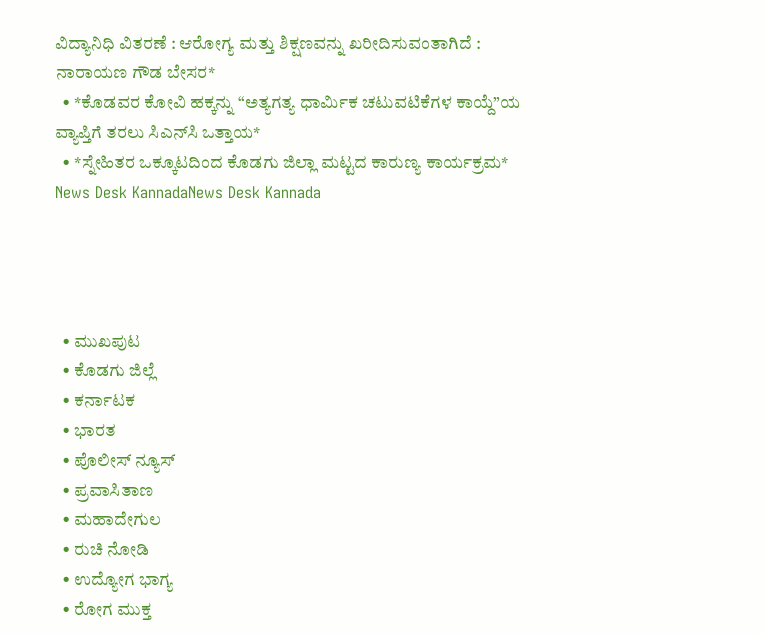ವಿದ್ಯಾನಿಧಿ ವಿತರಣೆ : ಆರೋಗ್ಯ ಮತ್ತು ಶಿಕ್ಷಣವನ್ನು ಖರೀದಿಸುವಂತಾಗಿದೆ : ನಾರಾಯಣ ಗೌಡ ಬೇಸರ*
  • *ಕೊಡವರ ಕೋವಿ ಹಕ್ಕನ್ನು “ಅತ್ಯಗತ್ಯ ಧಾರ್ಮಿಕ ಚಟುವಟಿಕೆಗಳ ಕಾಯ್ದೆ”ಯ ವ್ಯಾಪ್ತಿಗೆ ತರಲು ಸಿಎನ್‌ಸಿ ಒತ್ತಾಯ*
  • *ಸ್ನೇಹಿತರ ಒಕ್ಕೂಟದಿಂದ ಕೊಡಗು ಜಿಲ್ಲಾ ಮಟ್ಟದ ಕಾರುಣ್ಯ ಕಾರ್ಯಕ್ರಮ*
News Desk KannadaNews Desk Kannada




  • ಮುಖಪುಟ
  • ಕೊಡಗು ಜಿಲ್ಲೆ
  • ಕರ್ನಾಟಕ
  • ಭಾರತ
  • ಪೊಲೀಸ್ ನ್ಯೂಸ್
  • ಪ್ರವಾಸಿತಾಣ
  • ಮಹಾದೇಗುಲ
  • ರುಚಿ ನೋಡಿ
  • ಉದ್ಯೋಗ ಭಾಗ್ಯ
  • ರೋಗ ಮುಕ್ತ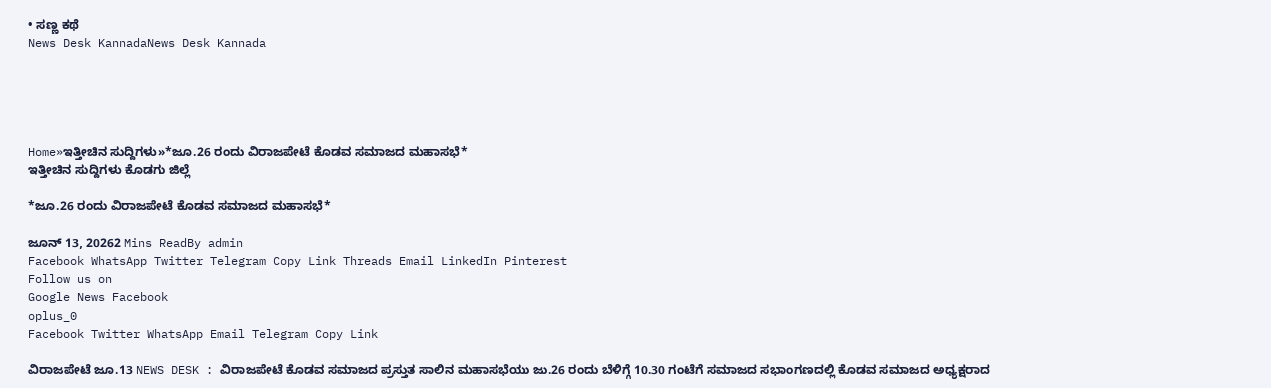• ಸಣ್ಣ ಕಥೆ
News Desk KannadaNews Desk Kannada





Home»ಇತ್ತೀಚಿನ ಸುದ್ದಿಗಳು»*ಜೂ.26 ರಂದು ವಿರಾಜಪೇಟೆ ಕೊಡವ ಸಮಾಜದ ಮಹಾಸಭೆ*
ಇತ್ತೀಚಿನ ಸುದ್ದಿಗಳು ಕೊಡಗು ಜಿಲ್ಲೆ

*ಜೂ.26 ರಂದು ವಿರಾಜಪೇಟೆ ಕೊಡವ ಸಮಾಜದ ಮಹಾಸಭೆ*

ಜೂನ್ 13, 20262 Mins ReadBy admin
Facebook WhatsApp Twitter Telegram Copy Link Threads Email LinkedIn Pinterest
Follow us on
Google News Facebook
oplus_0
Facebook Twitter WhatsApp Email Telegram Copy Link

ವಿರಾಜಪೇಟೆ ಜೂ.13 NEWS DESK : ವಿರಾಜಪೇಟೆ ಕೊಡವ ಸಮಾಜದ ಪ್ರಸ್ತುತ ಸಾಲಿನ ಮಹಾಸಭೆಯು ಜು.26 ರಂದು ಬೆಳಿಗ್ಗೆ 10.30 ಗಂಟೆಗೆ ಸಮಾಜದ ಸಭಾಂಗಣದಲ್ಲಿ ಕೊಡವ ಸಮಾಜದ ಅಧ್ಯಕ್ಷರಾದ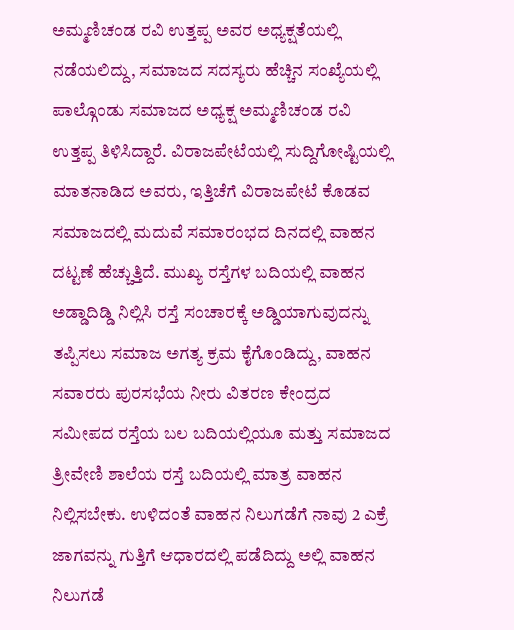ಅಮ್ಮಣಿಚಂಡ ರವಿ ಉತ್ತಪ್ಪ ಅವರ ಅಧ್ಯಕ್ಷತೆಯಲ್ಲಿ ನಡೆಯಲಿದ್ದು, ಸಮಾಜದ ಸದಸ್ಯರು ಹೆಚ್ಚಿನ ಸಂಖ್ಯೆಯಲ್ಲಿ ಪಾಲ್ಗೊಂಡು ಸಮಾಜದ ಅಧ್ಯಕ್ಷ ಅಮ್ಮಣಿಚಂಡ ರವಿ ಉತ್ತಪ್ಪ ತಿಳಿಸಿದ್ದಾರೆ. ವಿರಾಜಪೇಟೆಯಲ್ಲಿ ಸುದ್ದಿಗೋಷ್ಟಿಯಲ್ಲಿ ಮಾತನಾಡಿದ ಅವರು, ಇತ್ತಿಚೆಗೆ ವಿರಾಜಪೇಟೆ ಕೊಡವ ಸಮಾಜದಲ್ಲಿ ಮದುವೆ ಸಮಾರಂಭದ ದಿನದಲ್ಲಿ ವಾಹನ ದಟ್ಟಣೆ ಹೆಚ್ಚುತ್ತಿದೆ. ಮುಖ್ಯ ರಸ್ತೆಗಳ ಬದಿಯಲ್ಲಿ ವಾಹನ ಅಡ್ಡಾದಿಡ್ಡಿ ನಿಲ್ಲಿಸಿ ರಸ್ತೆ ಸಂಚಾರಕ್ಕೆ ಅಡ್ಡಿಯಾಗುವುದನ್ನು ತಪ್ಪಿಸಲು ಸಮಾಜ ಅಗತ್ಯ ಕ್ರಮ ಕೈಗೊಂಡಿದ್ದು, ವಾಹನ ಸವಾರರು ಪುರಸಭೆಯ ನೀರು ವಿತರಣ ಕೇಂದ್ರದ ಸಮೀಪದ ರಸ್ತೆಯ ಬಲ ಬದಿಯಲ್ಲಿಯೂ ಮತ್ತು ಸಮಾಜದ ತ್ರೀವೇಣಿ ಶಾಲೆಯ ರಸ್ತೆ ಬದಿಯಲ್ಲಿ ಮಾತ್ರ ವಾಹನ ನಿಲ್ಲಿಸಬೇಕು. ಉಳಿದಂತೆ ವಾಹನ ನಿಲುಗಡೆಗೆ ನಾವು 2 ಎಕ್ರೆ ಜಾಗವನ್ನು ಗುತ್ತಿಗೆ ಆಧಾರದಲ್ಲಿ ಪಡೆದಿದ್ದು ಅಲ್ಲಿ ವಾಹನ ನಿಲುಗಡೆ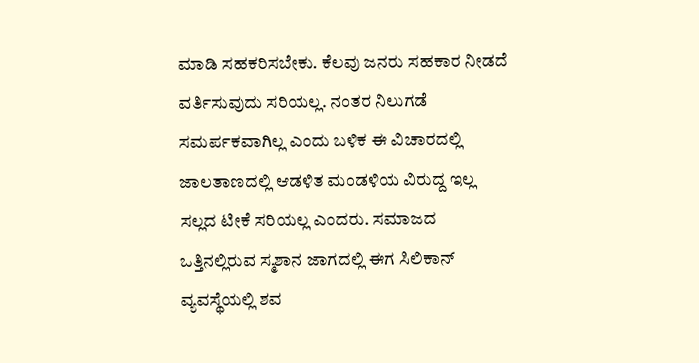ಮಾಡಿ ಸಹಕರಿಸಬೇಕು. ಕೆಲವು ಜನರು ಸಹಕಾರ ನೀಡದೆ ವರ್ತಿಸುವುದು ಸರಿಯಲ್ಲ. ನಂತರ ನಿಲುಗಡೆ ಸಮರ್ಪಕವಾಗಿಲ್ಲ ಎಂದು ಬಳಿಕ ಈ ವಿಚಾರದಲ್ಲಿ ಜಾಲತಾಣದಲ್ಲಿ ಆಡಳಿತ ಮಂಡಳಿಯ ವಿರುದ್ದ ಇಲ್ಲ ಸಲ್ಲದ ಟೀಕೆ ಸರಿಯಲ್ಲ ಎಂದರು. ಸಮಾಜದ ಒತ್ತಿನಲ್ಲಿರುವ ಸ್ಮಶಾನ ಜಾಗದಲ್ಲಿ ಈಗ ಸಿಲಿಕಾನ್ ವ್ಯವಸ್ಥೆಯಲ್ಲಿ ಶವ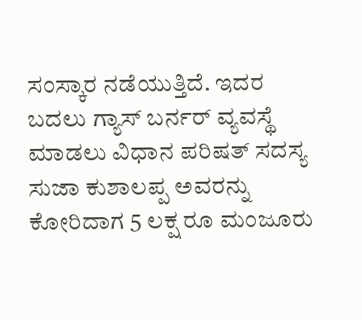ಸಂಸ್ಕಾರ ನಡೆಯುತ್ತಿದೆ. ಇದರ ಬದಲು ಗ್ಯಾಸ್ ಬರ್ನರ್ ವ್ಯವಸ್ಥೆ ಮಾಡಲು ವಿಧಾನ ಪರಿಷತ್ ಸದಸ್ಯ ಸುಜಾ ಕುಶಾಲಪ್ಪ ಅವರನ್ನು ಕೋರಿದಾಗ 5 ಲಕ್ಷ ರೂ ಮಂಜೂರು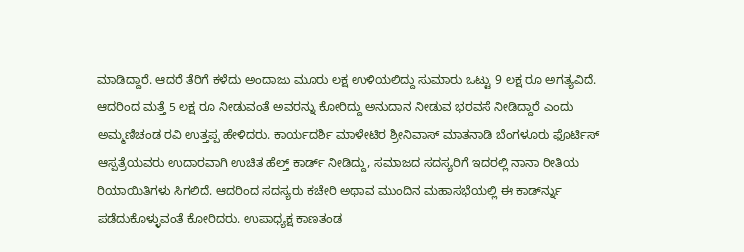ಮಾಡಿದ್ದಾರೆ. ಆದರೆ ತೆರಿಗೆ ಕಳೆದು ಅಂದಾಜು ಮೂರು ಲಕ್ಷ ಉಳಿಯಲಿದ್ದು ಸುಮಾರು ಒಟ್ಟು 9 ಲಕ್ಷ ರೂ ಅಗತ್ಯವಿದೆ. ಆದರಿಂದ ಮತ್ತೆ 5 ಲಕ್ಷ ರೂ ನೀಡುವಂತೆ ಅವರನ್ನು ಕೋರಿದ್ದು ಅನುದಾನ ನೀಡುವ ಭರವಸೆ ನೀಡಿದ್ದಾರೆ ಎಂದು ಅಮ್ಮಣಿಚಂಡ ರವಿ ಉತ್ತಪ್ಪ ಹೇಳಿದರು. ಕಾರ್ಯದರ್ಶಿ ಮಾಳೇಟಿರ ಶ್ರೀನಿವಾಸ್ ಮಾತನಾಡಿ ಬೆಂಗಳೂರು ಫೊರ್ಟಿಸ್ ಆಸ್ಪತ್ರೆಯವರು ಉದಾರವಾಗಿ ಉಚಿತ ಹೆಲ್ತ್ ಕಾರ್ಡ್ ನೀಡಿದ್ದು, ಸಮಾಜದ ಸದಸ್ಯರಿಗೆ ಇದರಲ್ಲಿ ನಾನಾ ರೀತಿಯ ರಿಯಾಯಿತಿಗಳು ಸಿಗಲಿದೆ. ಆದರಿಂದ ಸದಸ್ಯರು ಕಚೇರಿ ಅಥಾವ ಮುಂದಿನ ಮಹಾಸಭೆಯಲ್ಲಿ ಈ ಕಾರ್ಡ್‍ನ್ನು ಪಡೆದುಕೊಳ್ಳುವಂತೆ ಕೋರಿದರು. ಉಪಾಧ್ಯಕ್ಷ ಕಾಣತಂಡ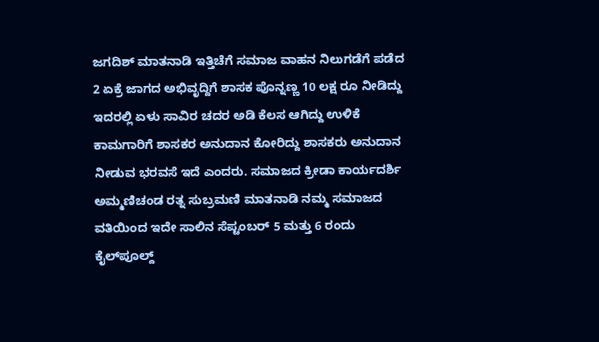ಜಗದಿಶ್ ಮಾತನಾಡಿ ಇತ್ತಿಚೆಗೆ ಸಮಾಜ ವಾಹನ ನಿಲುಗಡೆಗೆ ಪಡೆದ 2 ಏಕ್ರೆ ಜಾಗದ ಅಭಿವೃದ್ದಿಗೆ ಶಾಸಕ ಪೊನ್ನಣ್ಣ 10 ಲಕ್ಷ ರೂ ನೀಡಿದ್ದು ಇದರಲ್ಲಿ ಏಳು ಸಾವಿರ ಚದರ ಅಡಿ ಕೆಲಸ ಆಗಿದ್ದು ಉಳಿಕೆ ಕಾಮಗಾರಿಗೆ ಶಾಸಕರ ಅನುದಾನ ಕೋರಿದ್ದು ಶಾಸಕರು ಅನುದಾನ ನೀಡುವ ಭರವಸೆ ಇದೆ ಎಂದರು. ಸಮಾಜದ ಕ್ರೀಡಾ ಕಾರ್ಯದರ್ಶಿ ಅಮ್ಮಣಿಚಂಡ ರತ್ನ ಸುಬ್ರಮಣಿ ಮಾತನಾಡಿ ನಮ್ಮ ಸಮಾಜದ ವತಿಯಿಂದ ಇದೇ ಸಾಲಿನ ಸೆಪ್ಟಂಬರ್ 5 ಮತ್ತು 6 ರಂದು ಕೈಲ್‍ಪೂಲ್ದ್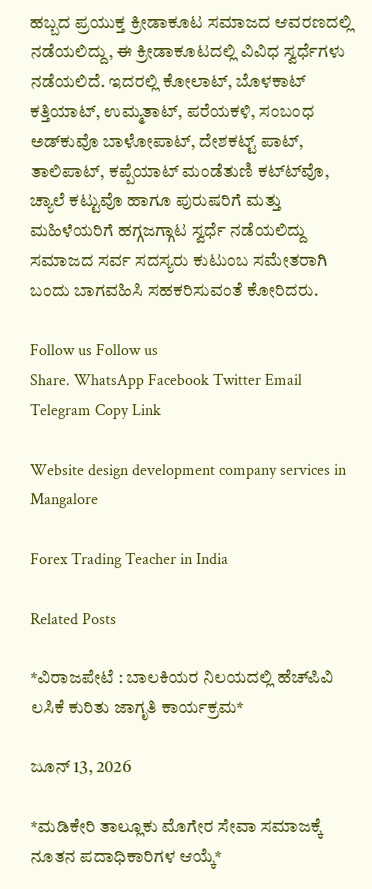ಹಬ್ಬದ ಪ್ರಯುಕ್ತ ಕ್ರೀಡಾಕೂಟ ಸಮಾಜದ ಆವರಣದಲ್ಲಿ ನಡೆಯಲಿದ್ದು, ಈ ಕ್ರೀಡಾಕೂಟದಲ್ಲಿ ವಿವಿಧ ಸ್ವರ್ಧೆಗಳು ನಡೆಯಲಿದೆ. ಇದರಲ್ಲಿ ಕೋಲಾಟ್, ಬೊಳಕಾಟ್ ಕತ್ತಿಯಾಟ್, ಉಮ್ಮತಾಟ್, ಪರೆಯಕಳಿ, ಸಂಬಂಧ ಅಡ್‍ಕುವೊ ಬಾಳೋಪಾಟ್, ದೇಶಕಟ್ಟ್ ಪಾಟ್, ತಾಲಿಪಾಟ್, ಕಪ್ಪೆಯಾಟ್ ಮಂಡೆತುಣಿ ಕಟ್ಟ್‍ವೊ, ಚ್ಯಾಲೆ ಕಟ್ಟುವೊ ಹಾಗೂ ಪುರುಷರಿಗೆ ಮತ್ತು ಮಹಿಳೆಯರಿಗೆ ಹಗ್ಗಜಗ್ಗಾಟ ಸ್ವರ್ಧೆ ನಡೆಯಲಿದ್ದು ಸಮಾಜದ ಸರ್ವ ಸದಸ್ಯರು ಕುಟುಂಬ ಸಮೇತರಾಗಿ ಬಂದು ಬಾಗವಹಿಸಿ ಸಹಕರಿಸುವಂತೆ ಕೋರಿದರು.

Follow us Follow us
Share. WhatsApp Facebook Twitter Email Telegram Copy Link

Website design development company services in Mangalore

Forex Trading Teacher in India

Related Posts

*ವಿರಾಜಪೇಟೆ : ಬಾಲಕಿಯರ ನಿಲಯದಲ್ಲಿ ಹೆಚ್‍ಪಿವಿ ಲಸಿಕೆ ಕುರಿತು ಜಾಗೃತಿ ಕಾರ್ಯಕ್ರಮ*

ಜೂನ್ 13, 2026

*ಮಡಿಕೇರಿ ತಾಲ್ಲೂಕು ಮೊಗೇರ ಸೇವಾ ಸಮಾಜಕ್ಕೆ ನೂತನ ಪದಾಧಿಕಾರಿಗಳ ಆಯ್ಕೆ*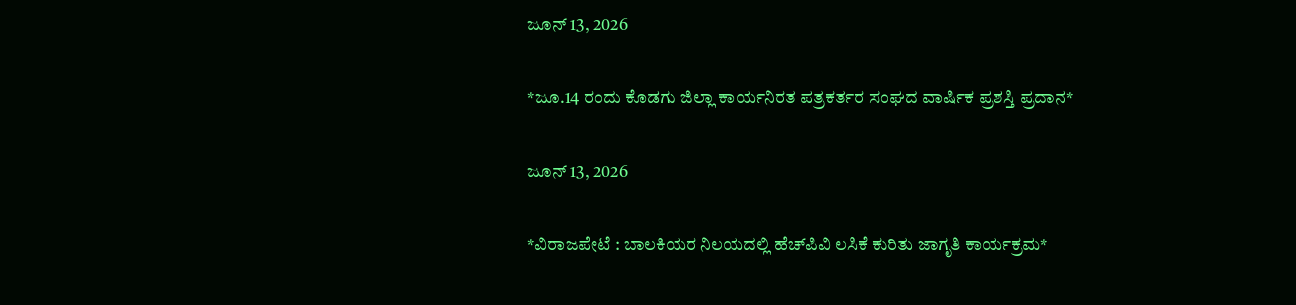ಜೂನ್ 13, 2026

*ಜೂ.14 ರಂದು ಕೊಡಗು ಜಿಲ್ಲಾ ಕಾರ್ಯನಿರತ ಪತ್ರಕರ್ತರ ಸಂಘದ ವಾರ್ಷಿಕ ಪ್ರಶಸ್ತಿ ಪ್ರದಾನ*

ಜೂನ್ 13, 2026

*ವಿರಾಜಪೇಟೆ : ಬಾಲಕಿಯರ ನಿಲಯದಲ್ಲಿ ಹೆಚ್‍ಪಿವಿ ಲಸಿಕೆ ಕುರಿತು ಜಾಗೃತಿ ಕಾರ್ಯಕ್ರಮ*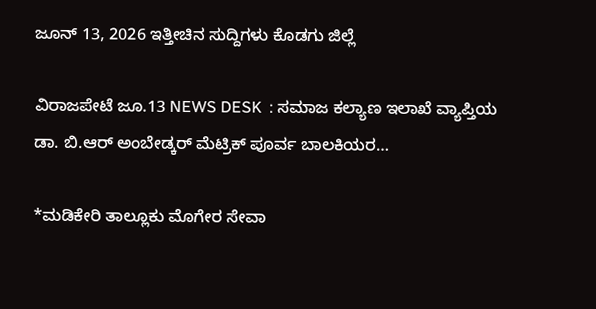ಜೂನ್ 13, 2026 ಇತ್ತೀಚಿನ ಸುದ್ದಿಗಳು ಕೊಡಗು ಜಿಲ್ಲೆ

ವಿರಾಜಪೇಟೆ ಜೂ.13 NEWS DESK  : ಸಮಾಜ ಕಲ್ಯಾಣ ಇಲಾಖೆ ವ್ಯಾಪ್ತಿಯ ಡಾ. ಬಿ.ಆರ್ ಅಂಬೇಡ್ಕರ್ ಮೆಟ್ರಿಕ್ ಪೂರ್ವ ಬಾಲಕಿಯರ…

*ಮಡಿಕೇರಿ ತಾಲ್ಲೂಕು ಮೊಗೇರ ಸೇವಾ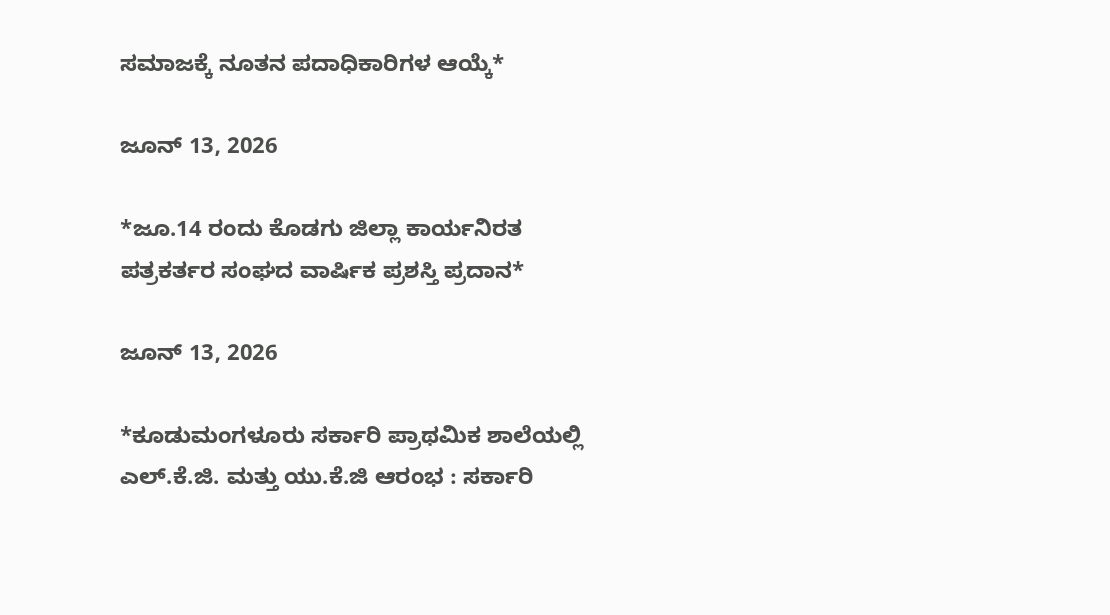ಸಮಾಜಕ್ಕೆ ನೂತನ ಪದಾಧಿಕಾರಿಗಳ ಆಯ್ಕೆ*

ಜೂನ್ 13, 2026

*ಜೂ.14 ರಂದು ಕೊಡಗು ಜಿಲ್ಲಾ ಕಾರ್ಯನಿರತ ಪತ್ರಕರ್ತರ ಸಂಘದ ವಾರ್ಷಿಕ ಪ್ರಶಸ್ತಿ ಪ್ರದಾನ*

ಜೂನ್ 13, 2026

*ಕೂಡುಮಂಗಳೂರು ಸರ್ಕಾರಿ ಪ್ರಾಥಮಿಕ ಶಾಲೆಯಲ್ಲಿ ಎಲ್.ಕೆ.ಜಿ. ಮತ್ತು ಯು.ಕೆ.ಜಿ ಆರಂಭ : ಸರ್ಕಾರಿ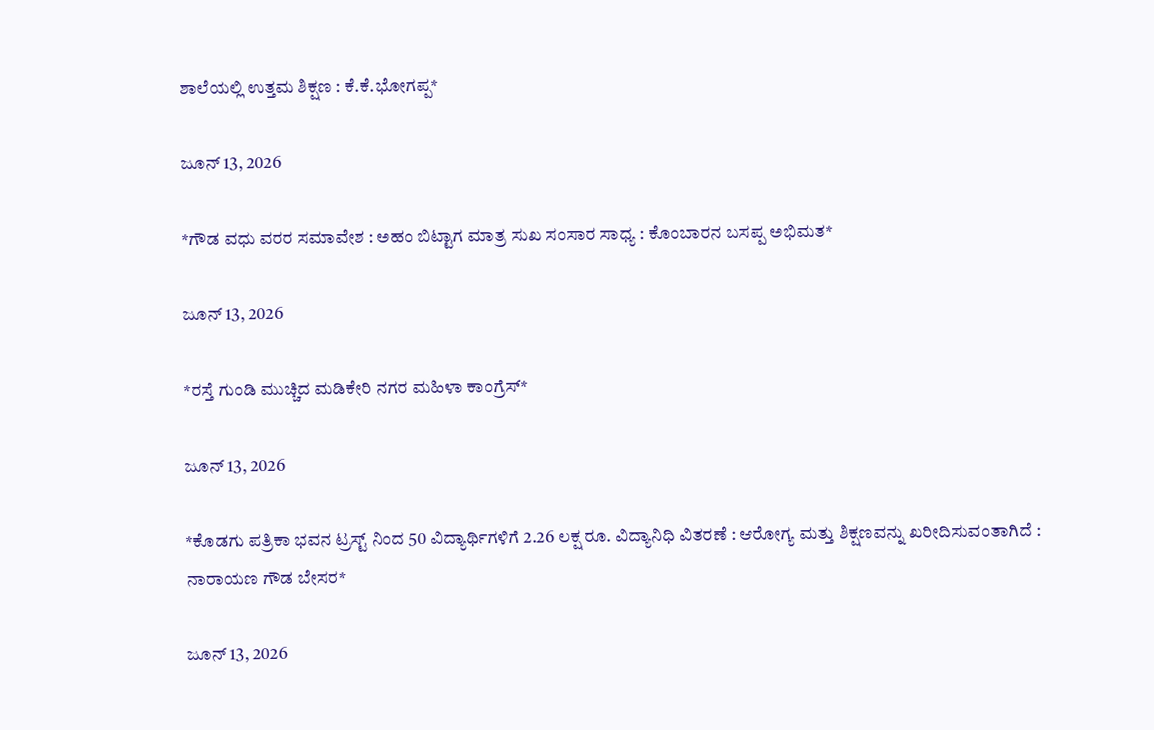ಶಾಲೆಯಲ್ಲಿ ಉತ್ತಮ ಶಿಕ್ಷಣ : ಕೆ.ಕೆ.ಭೋಗಪ್ಪ*

ಜೂನ್ 13, 2026

*ಗೌಡ ವಧು ವರರ ಸಮಾವೇಶ : ಅಹಂ ಬಿಟ್ಟಾಗ ಮಾತ್ರ ಸುಖ ಸಂಸಾರ ಸಾಧ್ಯ : ಕೊಂಬಾರನ ಬಸಪ್ಪ ಅಭಿಮತ*

ಜೂನ್ 13, 2026

*ರಸ್ತೆ ಗುಂಡಿ ಮುಚ್ಚಿದ ಮಡಿಕೇರಿ ನಗರ ಮಹಿಳಾ ಕಾಂಗ್ರೆಸ್*

ಜೂನ್ 13, 2026

*ಕೊಡಗು ಪತ್ರಿಕಾ ಭವನ ಟ್ರಸ್ಟ್ ನಿಂದ 50 ವಿದ್ಯಾರ್ಥಿಗಳಿಗೆ 2.26 ಲಕ್ಷ ರೂ. ವಿದ್ಯಾನಿಧಿ ವಿತರಣೆ : ಆರೋಗ್ಯ ಮತ್ತು ಶಿಕ್ಷಣವನ್ನು ಖರೀದಿಸುವಂತಾಗಿದೆ : ನಾರಾಯಣ ಗೌಡ ಬೇಸರ*

ಜೂನ್ 13, 2026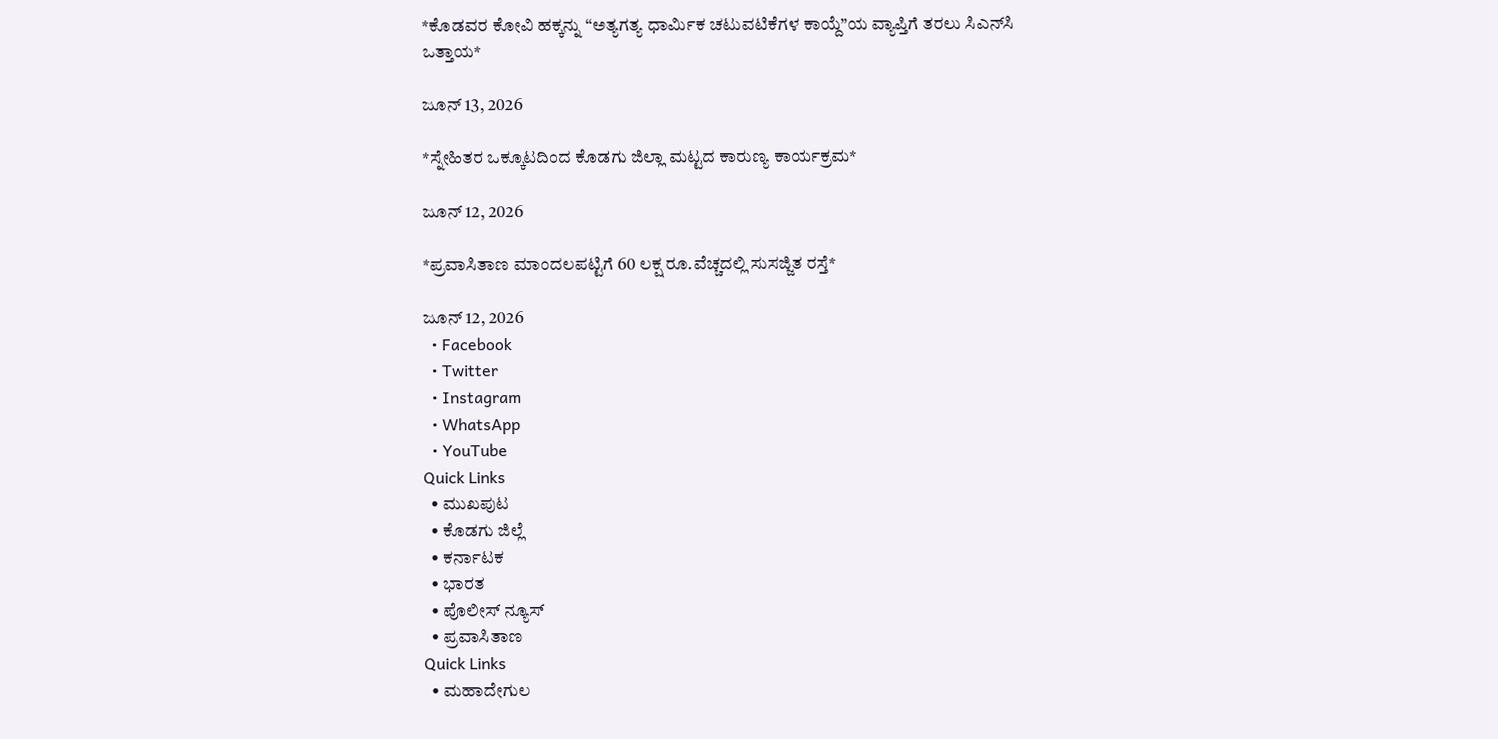*ಕೊಡವರ ಕೋವಿ ಹಕ್ಕನ್ನು “ಅತ್ಯಗತ್ಯ ಧಾರ್ಮಿಕ ಚಟುವಟಿಕೆಗಳ ಕಾಯ್ದೆ”ಯ ವ್ಯಾಪ್ತಿಗೆ ತರಲು ಸಿಎನ್‌ಸಿ ಒತ್ತಾಯ*

ಜೂನ್ 13, 2026

*ಸ್ನೇಹಿತರ ಒಕ್ಕೂಟದಿಂದ ಕೊಡಗು ಜಿಲ್ಲಾ ಮಟ್ಟದ ಕಾರುಣ್ಯ ಕಾರ್ಯಕ್ರಮ*

ಜೂನ್ 12, 2026

*ಪ್ರವಾಸಿತಾಣ ಮಾಂದಲಪಟ್ಟಿಗೆ 60 ಲಕ್ಷ ರೂ.ವೆಚ್ಚದಲ್ಲಿ ಸುಸಜ್ಜಿತ ರಸ್ತೆ*

ಜೂನ್ 12, 2026
  • Facebook
  • Twitter
  • Instagram
  • WhatsApp
  • YouTube
Quick Links
  • ಮುಖಪುಟ
  • ಕೊಡಗು ಜಿಲ್ಲೆ
  • ಕರ್ನಾಟಕ
  • ಭಾರತ
  • ಪೊಲೀಸ್ ನ್ಯೂಸ್
  • ಪ್ರವಾಸಿತಾಣ
Quick Links
  • ಮಹಾದೇಗುಲ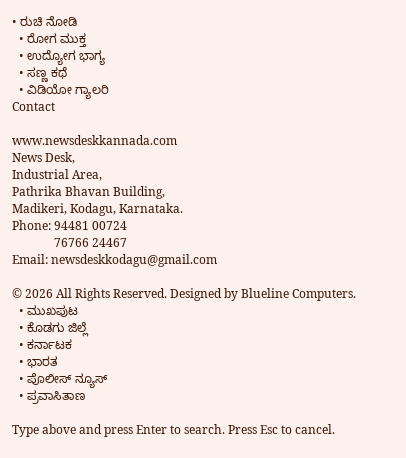• ರುಚಿ ನೋಡಿ
  • ರೋಗ ಮುಕ್ತ
  • ಉದ್ಯೋಗ ಭಾಗ್ಯ
  • ಸಣ್ಣ ಕಥೆ
  • ವಿಡಿಯೋ ಗ್ಯಾಲರಿ
Contact

www.newsdeskkannada.com
News Desk,
Industrial Area,
Pathrika Bhavan Building,
Madikeri, Kodagu, Karnataka.
Phone: 94481 00724
              76766 24467
Email: newsdeskkodagu@gmail.com

© 2026 All Rights Reserved. Designed by Blueline Computers.
  • ಮುಖಪುಟ
  • ಕೊಡಗು ಜಿಲ್ಲೆ
  • ಕರ್ನಾಟಕ
  • ಭಾರತ
  • ಪೊಲೀಸ್ ನ್ಯೂಸ್
  • ಪ್ರವಾಸಿತಾಣ

Type above and press Enter to search. Press Esc to cancel.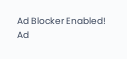Ad Blocker Enabled!
Ad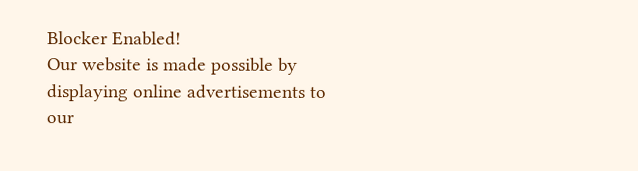Blocker Enabled!
Our website is made possible by displaying online advertisements to our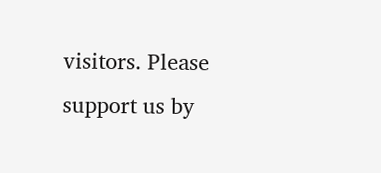visitors. Please support us by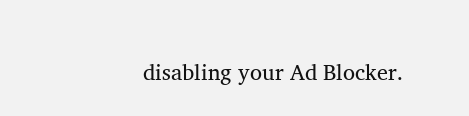disabling your Ad Blocker.